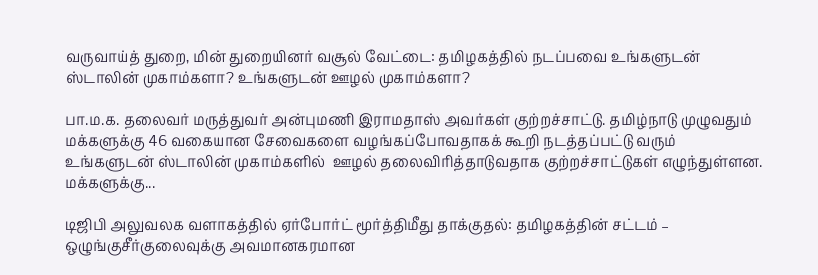வருவாய்த் துறை, மின் துறையினர் வசூல் வேட்டை: தமிழகத்தில் நடப்பவை உங்களுடன் ஸ்டாலின் முகாம்களா? உங்களுடன் ஊழல் முகாம்களா?

பா.ம.க. தலைவர் மருத்துவர் அன்புமணி இராமதாஸ் அவர்கள் குற்றச்சாட்டு. தமிழ்நாடு முழுவதும் மக்களுக்கு 46 வகையான சேவைகளை வழங்கப்போவதாகக் கூறி நடத்தப்பட்டு வரும் உங்களுடன் ஸ்டாலின் முகாம்களில்  ஊழல் தலைவிரித்தாடுவதாக குற்றச்சாட்டுகள் எழுந்துள்ளன. மக்களுக்கு...

டிஜிபி அலுவலக வளாகத்தில் ஏர்போர்ட் மூர்த்திமீது தாக்குதல்: தமிழகத்தின் சட்டம் – ஒழுங்குசீர்குலைவுக்கு அவமானகரமான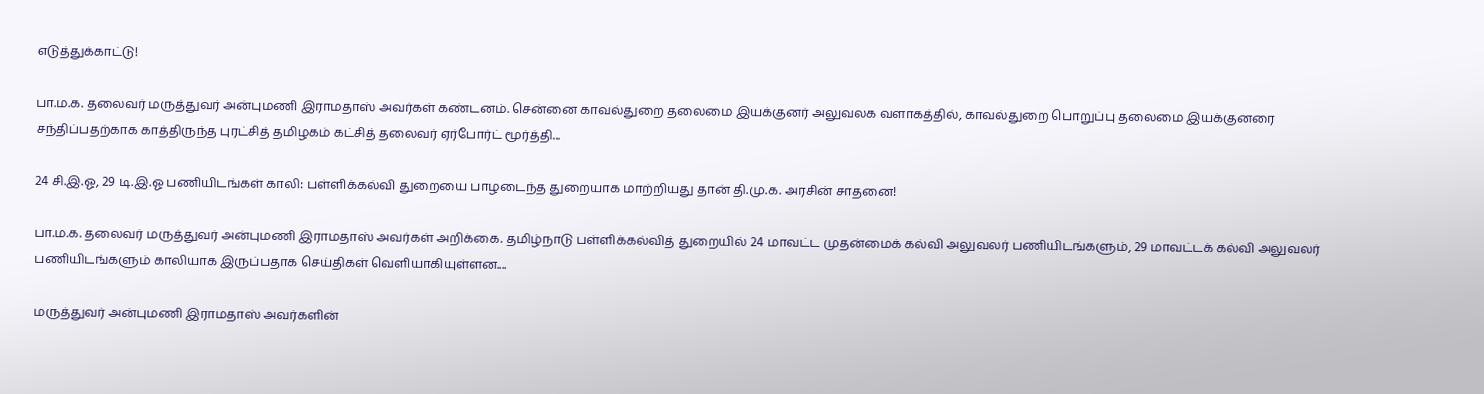எடுத்துக்காட்டு!

பா.ம.க. தலைவர் மருத்துவர் அன்புமணி இராமதாஸ் அவர்கள் கண்டனம். சென்னை காவல்துறை தலைமை இயக்குனர் அலுவலக வளாகத்தில், காவல்துறை பொறுப்பு தலைமை இயக்குனரை சந்திப்பதற்காக காத்திருந்த புரட்சித் தமிழகம் கட்சித் தலைவர் ஏர்போர்ட் மூர்த்தி...

24 சி.இ.ஓ, 29 டி.இ.ஓ பணியிடங்கள் காலி: பள்ளிக்கல்வி துறையை பாழடைந்த துறையாக மாற்றியது தான் தி.மு.க. அரசின் சாதனை!

பா.ம.க. தலைவர் மருத்துவர் அன்புமணி இராமதாஸ் அவர்கள் அறிக்கை. தமிழ்நாடு பள்ளிக்கல்வித் துறையில் 24 மாவட்ட முதன்மைக் கல்வி அலுவலர் பணியிடங்களும், 29 மாவட்டக் கல்வி அலுவலர் பணியிடங்களும் காலியாக இருப்பதாக செய்திகள் வெளியாகியுள்ளன....

மருத்துவர் அன்புமணி இராமதாஸ் அவர்களின்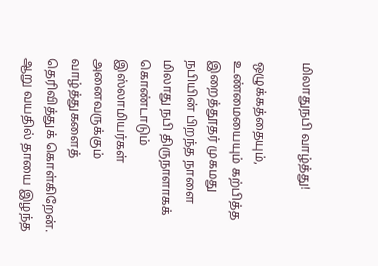மிலாதுநபி வாழ்த்து!

ஒழுக்கத்தையும், உண்மையையும் கற்பித்த இறைத்தூதர் முகமது நபியின் பிறந்த நாளை மிலாது நபி திருநாளாகக் கொண்டாடும் இஸ்லாமியர்கள் அனைவருக்கும் வாழ்த்துகளைத் தெரிவித்துக் கொள்கிறேன். ஆறு வயதில் தாயை இழந்த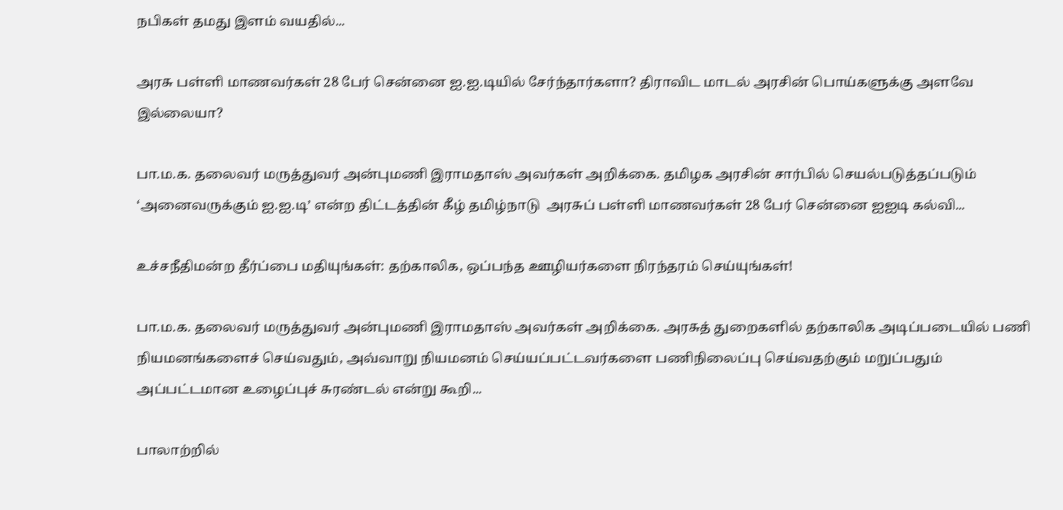நபிகள் தமது இளம் வயதில்...

அரசு பள்ளி மாணவர்கள் 28 பேர் சென்னை ஐ.ஐ.டியில் சேர்ந்தார்களா? திராவிட மாடல் அரசின் பொய்களுக்கு அளவே இல்லையா?

பா.ம.க. தலைவர் மருத்துவர் அன்புமணி இராமதாஸ் அவர்கள் அறிக்கை. தமிழக அரசின் சார்பில் செயல்படுத்தப்படும் ‘அனைவருக்கும் ஐ.ஐ.டி’ என்ற திட்டத்தின் கீழ் தமிழ்நாடு  அரசுப் பள்ளி மாணவர்கள் 28 பேர் சென்னை ஐஐடி கல்வி...

உச்சநீதிமன்ற தீர்ப்பை மதியுங்கள்: தற்காலிக, ஒப்பந்த ஊழியர்களை நிரந்தரம் செய்யுங்கள்!

பா.ம.க. தலைவர் மருத்துவர் அன்புமணி இராமதாஸ் அவர்கள் அறிக்கை. அரசுத் துறைகளில் தற்காலிக அடிப்படையில் பணி நியமனங்களைச் செய்வதும், அவ்வாறு நியமனம் செய்யப்பட்டவர்களை பணிநிலைப்பு செய்வதற்கும் மறுப்பதும் அப்பட்டமான உழைப்புச் சுரண்டல் என்று கூறி...

பாலாற்றில்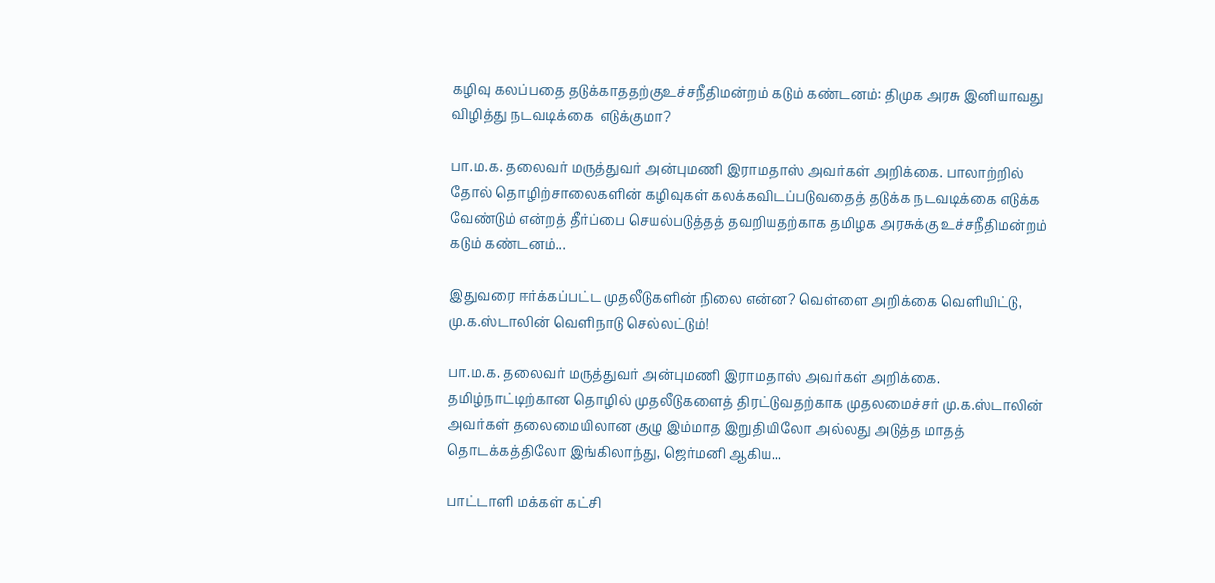கழிவு கலப்பதை தடுக்காததற்குஉச்சநீதிமன்றம் கடும் கண்டனம்: திமுக அரசு இனியாவது விழித்து நடவடிக்கை  எடுக்குமா?

பா.ம.க. தலைவர் மருத்துவர் அன்புமணி இராமதாஸ் அவர்கள் அறிக்கை. பாலாற்றில் தோல் தொழிற்சாலைகளின் கழிவுகள் கலக்கவிடப்படுவதைத் தடுக்க நடவடிக்கை எடுக்க வேண்டும் என்றத் தீர்ப்பை செயல்படுத்தத் தவறியதற்காக தமிழக அரசுக்கு உச்சநீதிமன்றம் கடும் கண்டனம்...

இதுவரை ஈர்க்கப்பட்ட முதலீடுகளின் நிலை என்ன? வெள்ளை அறிக்கை வெளியிட்டு, மு.க.ஸ்டாலின் வெளிநாடு செல்லட்டும்!

பா.ம.க. தலைவர் மருத்துவர் அன்புமணி இராமதாஸ் அவர்கள் அறிக்கை. தமிழ்நாட்டிற்கான தொழில் முதலீடுகளைத் திரட்டுவதற்காக முதலமைச்சர் மு.க.ஸ்டாலின் அவர்கள் தலைமையிலான குழு இம்மாத இறுதியிலோ அல்லது அடுத்த மாதத் தொடக்கத்திலோ இங்கிலாந்து, ஜெர்மனி ஆகிய...

பாட்டாளி மக்கள் கட்சி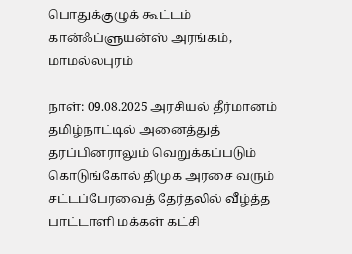பொதுக்குழுக் கூட்டம் கான்ஃப்ளுயன்ஸ் அரங்கம், மாமல்லபுரம்

நாள்: 09.08.2025 அரசியல் தீர்மானம் தமிழ்நாட்டில் அனைத்துத் தரப்பினராலும் வெறுக்கப்படும் கொடுங்கோல் திமுக அரசை வரும் சட்டப்பேரவைத் தேர்தலில் வீழ்த்த பாட்டாளி மக்கள் கட்சி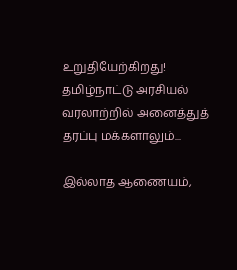உறுதியேற்கிறது! தமிழ்நாட்டு அரசியல் வரலாற்றில் அனைத்துத் தரப்பு மக்களாலும்...

இல்லாத ஆணையம்,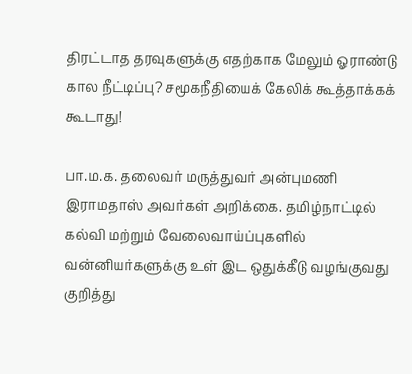திரட்டாத தரவுகளுக்கு எதற்காக மேலும் ஓராண்டு கால நீட்டிப்பு? சமூகநீதியைக் கேலிக் கூத்தாக்கக் கூடாது!

பா.ம.க. தலைவர் மருத்துவர் அன்புமணி இராமதாஸ் அவர்கள் அறிக்கை. தமிழ்நாட்டில் கல்வி மற்றும் வேலைவாய்ப்புகளில் வன்னியர்களுக்கு உள் இட ஒதுக்கீடு வழங்குவது குறித்து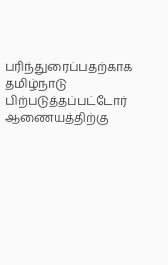பரிந்துரைப்பதற்காக தமிழ்நாடு பிற்படுத்தப்பட்டோர் ஆணையத்திற்கு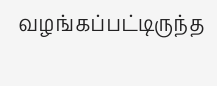வழங்கப்பட்டிருந்த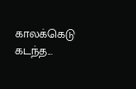காலக்கெடு   கடந்த...